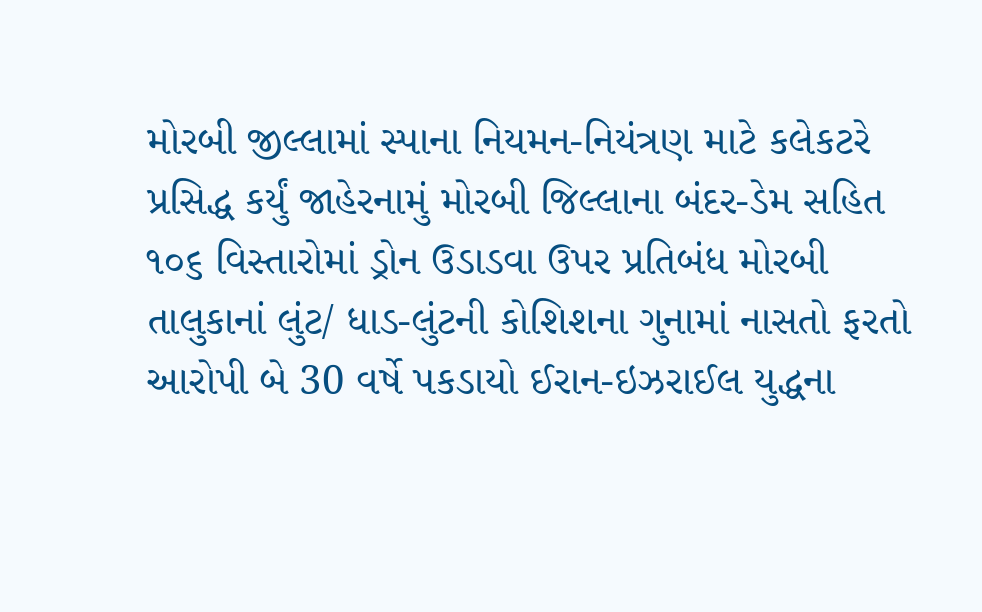મોરબી જીલ્લામાં સ્પાના નિયમન-નિયંત્રણ માટે કલેકટરે પ્રસિદ્ધ કર્યું જાહેરનામું મોરબી જિલ્લાના બંદર-ડેમ સહિત ૧૦૬ વિસ્તારોમાં ડ્રોન ઉડાડવા ઉપર પ્રતિબંધ મોરબી તાલુકાનાં લુંટ/ ધાડ-લુંટની કોશિશના ગુનામાં નાસતો ફરતો આરોપી બે 30 વર્ષે પકડાયો ઈરાન-ઇઝરાઈલ યુદ્ધના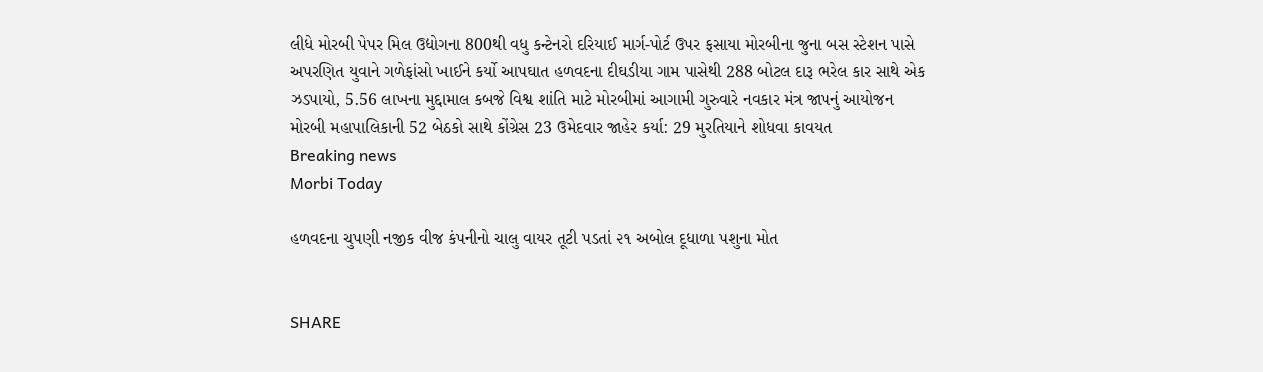લીધે મોરબી પેપર મિલ ઉદ્યોગના 800થી વધુ કન્ટેનરો દરિયાઈ માર્ગ-પોર્ટ ઉપર ફસાયા મોરબીના જુના બસ સ્ટેશન પાસે અપરણિત યુવાને ગળેફાંસો ખાઈને કર્યો આપઘાત હળવદના દીઘડીયા ગામ પાસેથી 288 બોટલ દારૂ ભરેલ કાર સાથે એક ઝડપાયો, 5.56 લાખના મુદ્દામાલ કબજે વિશ્વ શાંતિ માટે મોરબીમાં આગામી ગુરુવારે નવકાર મંત્ર જાપનું આયોજન મોરબી મહાપાલિકાની 52 બેઠકો સાથે કોંગ્રેસ 23 ઉમેદવાર જાહેર કર્યા: 29 મુરતિયાને શોધવા કાવયત
Breaking news
Morbi Today

હળવદના ચુપણી નજીક વીજ કંપનીનો ચાલુ વાયર તૂટી પડતાં ૨૧ અબોલ દૂધાળા પશુના મોત


SHARE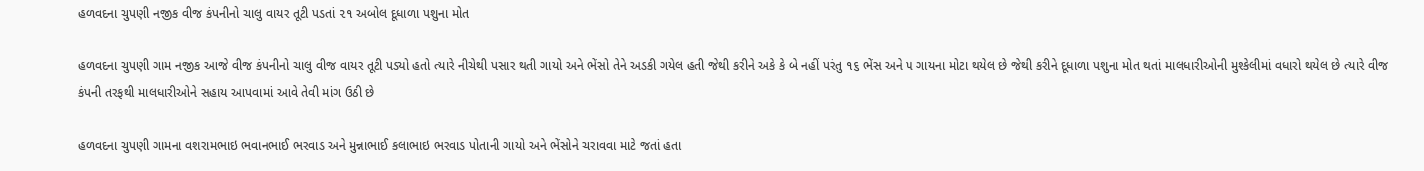હળવદના ચુપણી નજીક વીજ કંપનીનો ચાલુ વાયર તૂટી પડતાં ૨૧ અબોલ દૂધાળા પશુના મોત

હળવદના ચુપણી ગામ નજીક આજે વીજ કંપનીનો ચાલુ વીજ વાયર તૂટી પડ્યો હતો ત્યારે નીચેથી પસાર થતી ગાયો અને ભેંસો તેને અડકી ગયેલ હતી જેથી કરીને અકે કે બે નહીં પરંતુ ૧૬ ભેંસ અને ૫ ગાયના મોટા થયેલ છે જેથી કરીને દૂધાળા પશુના મોત થતાં માલધારીઓની મુશ્કેલીમાં વધારો થયેલ છે ત્યારે વીજ કંપની તરફથી માલધારીઓને સહાય આપવામાં આવે તેવી માંગ ઉઠી છે

હળવદના ચુપણી ગામના વશરામભાઇ ભવાનભાઈ ભરવાડ અને મુન્નાભાઈ કલાભાઇ ભરવાડ પોતાની ગાયો અને ભેંસોને ચરાવવા માટે જતાં હતા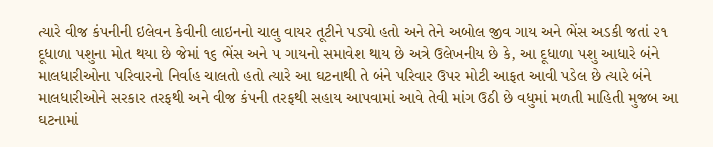ત્યારે વીજ કંપનીની ઇલેવન કેવીની લાઇનનો ચાલુ વાયર તૂટીને પડ્યો હતો અને તેને અબોલ જીવ ગાય અને ભેંસ અડકી જતાં ૨૧ દૂધાળા પશુના મોત થયા છે જેમાં ૧૬ ભેંસ અને ૫ ગાયનો સમાવેશ થાય છે અત્રે ઉલેખનીય છે કે, આ દૂધાળા પશુ આધારે બંને માલધારીઓના પરિવારનો નિર્વાહ ચાલતો હતો ત્યારે આ ઘટનાથી તે બંને પરિવાર ઉપર મોટી આફત આવી પડેલ છે ત્યારે બંને માલધારીઓને સરકાર તરફથી અને વીજ કંપની તરફથી સહાય આપવામાં આવે તેવી માંગ ઉઠી છે વધુમાં મળતી માહિતી મુજબ આ ઘટનામાં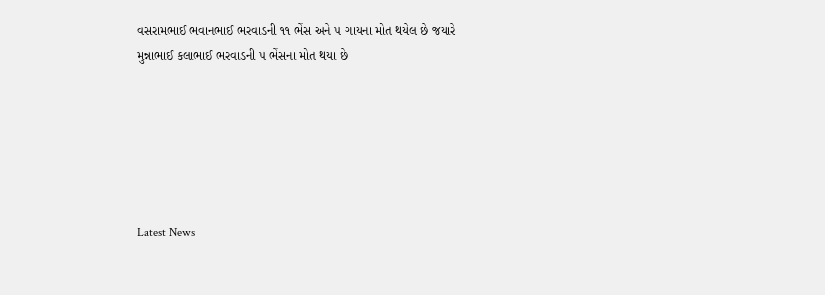વસરામભાઈ ભવાનભાઈ ભરવાડની ૧૧ ભેંસ અને ૫ ગાયના મોત થયેલ છે જયારે મુન્નાભાઈ કલાભાઈ ભરવાડની ૫ ભેંસના મોત થયા છે






Latest News